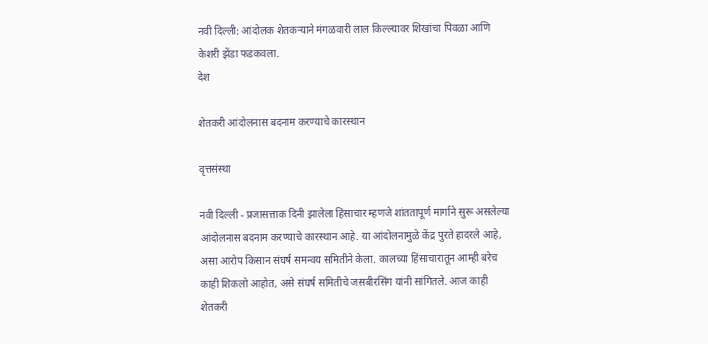नवी दिल्ली: आंदोलक शेतकऱ्याने मंगळवारी लाल किल्ल्यावर शिखांचा पिवळा आणि केशरी झेंडा फडकवला.
देश

शेतकरी आंदोलनास बदनाम करण्याचे कारस्थान

वृत्तसंस्था

नवी दिल्ली - प्रजासत्ताक दिनी झालेला हिंसाचार म्हणजे शांततापूर्ण मार्गाने सुरू असलेल्या आंदोलनास बदनाम करण्याचे कारस्थान आहे. या आंदोलनामुळे केंद्र पुरते हादरले आहे, असा आरोप किसान संघर्ष समन्वय समितीने केला. कालच्या हिंसाचारातून आम्ही बरेच काही शिकलो आहोत, असे संघर्ष समितीचे जसबीरसिंग यांनी सांगितले. आज काही शेतकरी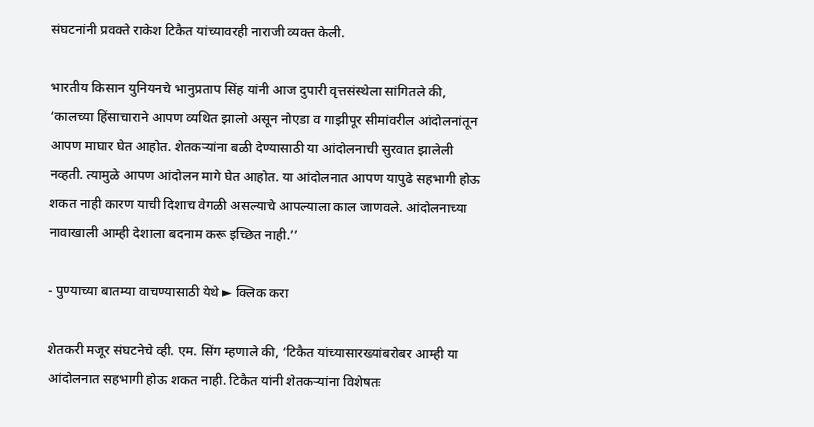संघटनांनी प्रवक्ते राकेश टिकैत यांच्यावरही नाराजी व्यक्त केली.

भारतीय किसान युनियनचे भानुप्रताप सिंह यांनी आज दुपारी वृत्तसंस्थेला सांगितले की, ‘कालच्या हिंसाचाराने आपण व्यथित झालो असून नोएडा व गाझीपूर सीमांवरील आंदोलनांतून आपण माघार घेत आहोत. शेतकऱ्यांना बळी देण्यासाठी या आंदोलनाची सुरवात झालेली नव्हती. त्यामुळे आपण आंदोलन मागे घेत आहोत. या आंदोलनात आपण यापुढे सहभागी होऊ शकत नाही कारण याची दिशाच वेगळी असल्याचे आपल्याला काल जाणवले. आंदोलनाच्या नावाखाली आम्ही देशाला बदनाम करू इच्छित नाही.’’

- पुण्याच्या बातम्या वाचण्यासाठी येथे ► क्लिक करा

शेतकरी मजूर संघटनेचे व्ही. एम. सिंग म्हणाले की, ‘टिकैत यांच्यासारख्यांबरोबर आम्ही या आंदोलनात सहभागी होऊ शकत नाही. टिकैत यांनी शेतकऱ्यांना विशेषतः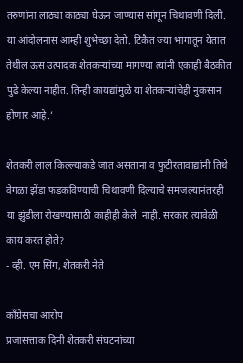तरुणांना लाठ्या काठ्या घेऊन जाण्यास सांगून चिथावणी दिली. या आंदोलनास आम्ही शुभेच्छा देतो. टिकैत ज्या भागातून येतात तेथील ऊस उत्पादक शेतकऱ्यांच्या मागण्या त्यांनी एकाही बैठकीत पुढे केल्या नाहीत. तिन्ही कायद्यांमुळे या शेतकऱ्यांचेही नुकसान होणार आहे.’

शेतकरी लाल किल्ल्याकडे जात असताना व फुटीरतावाद्यांनी तिथे वेगळा झेंडा फडकविण्याची चिथावणी दिल्याचे समजल्यानंतरही या झुंडीला रोखण्यासाठी काहीही केले  नाही. सरकार त्यावेळी काय करत होते?
- व्ही. एम सिंग, शेतकरी नेते

काँग्रेसचा आरोप
प्रजासत्ताक दिनी शेतकरी संघटनांच्या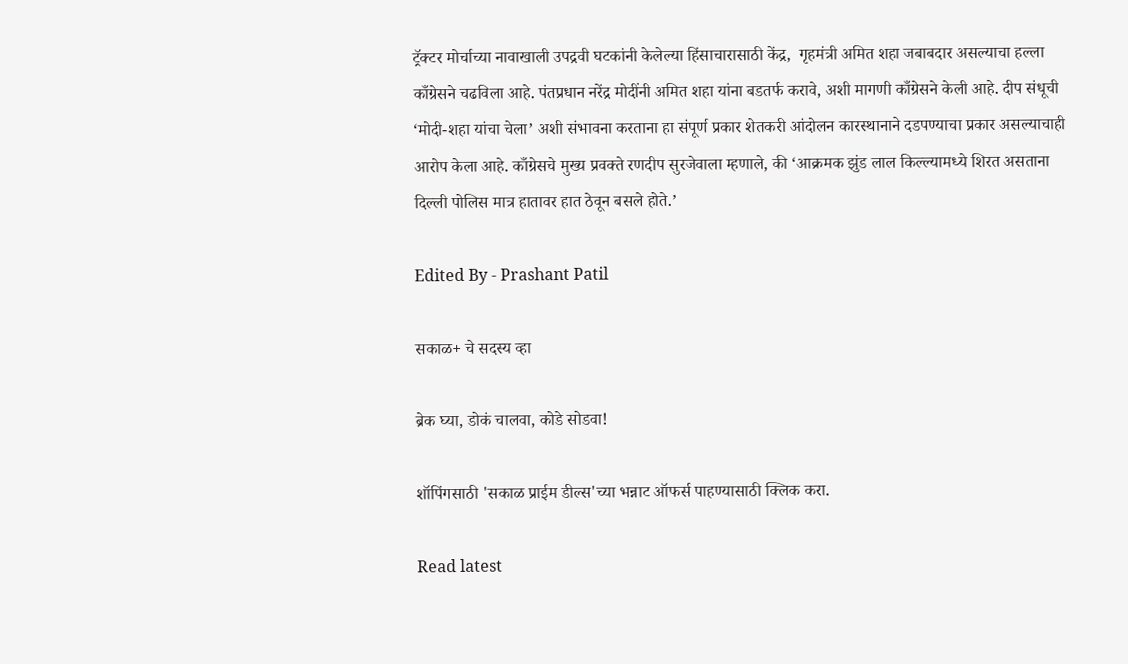ट्रॅक्टर मोर्चाच्या नावाखाली उपद्रवी घटकांनी केलेल्या हिंसाचारासाठी केंद्र,  गृहमंत्री अमित शहा जबाबदार असल्याचा हल्ला काँग्रेसने चढविला आहे. पंतप्रधान नरेंद्र मोदींनी अमित शहा यांना बडतर्फ करावे, अशी मागणी काँग्रेसने केली आहे. दीप संधूची ‘मोदी-शहा यांचा चेला’ अशी संभावना करताना हा संपूर्ण प्रकार शेतकरी आंदोलन कारस्थानाने दडपण्याचा प्रकार असल्याचाही आरोप केला आहे. काँग्रेसचे मुख्य प्रवक्ते रणदीप सुरजेवाला म्हणाले, की ‘आक्रमक झुंड लाल किल्ल्यामध्ये शिरत असताना दिल्ली पोलिस मात्र हातावर हात ठेवून बसले होते.’

Edited By - Prashant Patil

सकाळ+ चे सदस्य व्हा

ब्रेक घ्या, डोकं चालवा, कोडे सोडवा!

शॉपिंगसाठी 'सकाळ प्राईम डील्स'च्या भन्नाट ऑफर्स पाहण्यासाठी क्लिक करा.

Read latest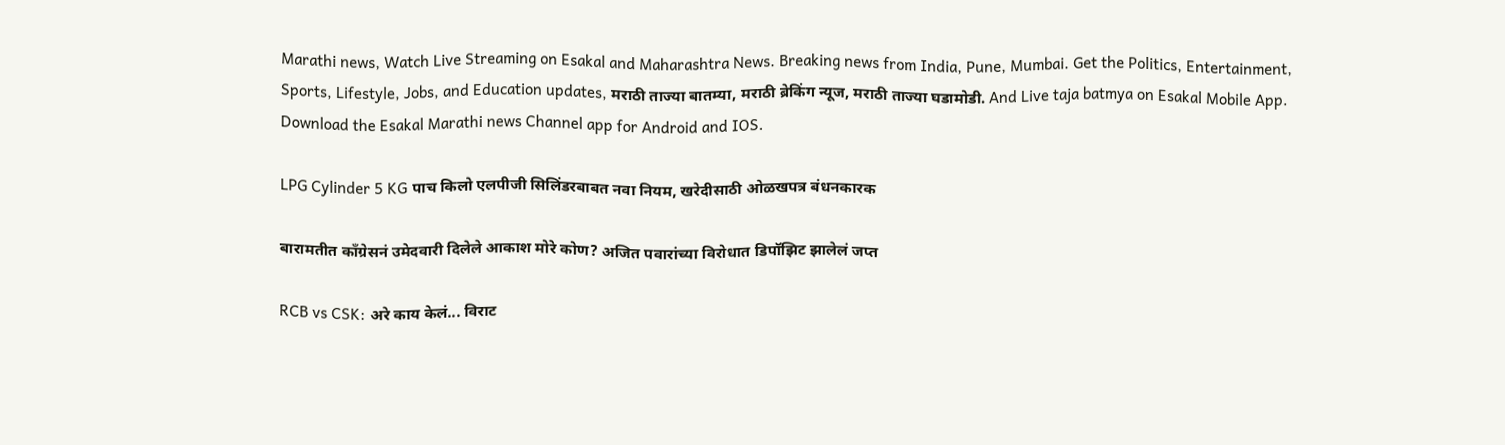Marathi news, Watch Live Streaming on Esakal and Maharashtra News. Breaking news from India, Pune, Mumbai. Get the Politics, Entertainment, Sports, Lifestyle, Jobs, and Education updates, मराठी ताज्या बातम्या, मराठी ब्रेकिंग न्यूज, मराठी ताज्या घडामोडी. And Live taja batmya on Esakal Mobile App. Download the Esakal Marathi news Channel app for Android and IOS.

LPG Cylinder 5 KG पाच किलो एलपीजी सिलिंडरबाबत नवा नियम, खरेदीसाठी ओळखपत्र बंधनकारक

बारामतीत काँग्रेसनं उमेदवारी दिलेले आकाश मोरे कोण? अजित पवारांच्या विरोधात डिपॉझिट झालेलं जप्त

RCB vs CSK: अरे काय केलं... विराट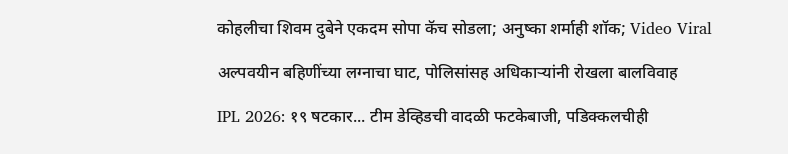कोहलीचा शिवम दुबेने एकदम सोपा कॅच सोडला; अनुष्का शर्माही शॉक; Video Viral

अल्पवयीन बहिणींच्या लग्नाचा घाट, पोलिसांसह अधिकाऱ्यांनी रोखला बालविवाह

IPL 2026: १९ षटकार... टीम डेव्हिडची वादळी फटकेबाजी, पडिक्कलचीही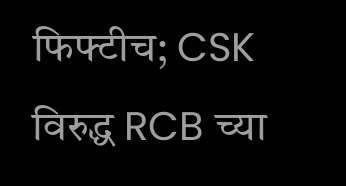फिफ्टीच; CSK विरुद्ध RCB च्या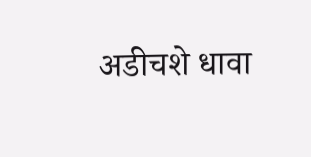अडीचशे धावा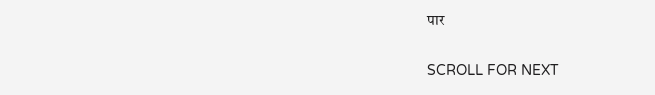पार

SCROLL FOR NEXT